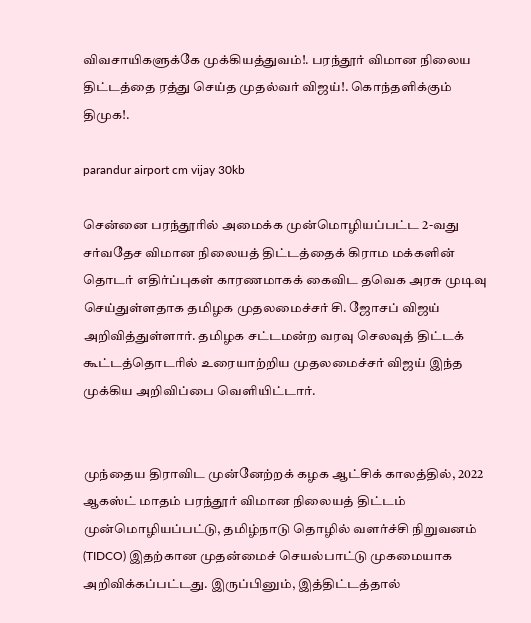விவசாயிகளுக்கே முக்கியத்துவம்!. பரந்தூர் விமான நிலைய திட்டத்தை ரத்து செய்த முதல்வர் விஜய்!. கொந்தளிக்கும் திமுக!.

parandur airport cm vijay 30kb

சென்னை பரந்தூரில் அமைக்க முன்மொழியப்பட்ட 2-வது சர்வதேச விமான நிலையத் திட்டத்தைக் கிராம மக்களின் தொடர் எதிர்ப்புகள் காரணமாகக் கைவிட தவெக அரசு முடிவு செய்துள்ளதாக தமிழக முதலமைச்சர் சி. ஜோசப் விஜய் அறிவித்துள்ளார். தமிழக சட்டமன்ற வரவு செலவுத் திட்டக் கூட்டத்தொடரில் உரையாற்றிய முதலமைச்சர் விஜய் இந்த முக்கிய அறிவிப்பை வெளியிட்டார்.


முந்தைய திராவிட முன்னேற்றக் கழக ஆட்சிக் காலத்தில், 2022 ஆகஸ்ட் மாதம் பரந்தூர் விமான நிலையத் திட்டம் முன்மொழியப்பட்டு, தமிழ்நாடு தொழில் வளர்ச்சி நிறுவனம் (TIDCO) இதற்கான முதன்மைச் செயல்பாட்டு முகமையாக அறிவிக்கப்பட்டது. இருப்பினும், இத்திட்டத்தால்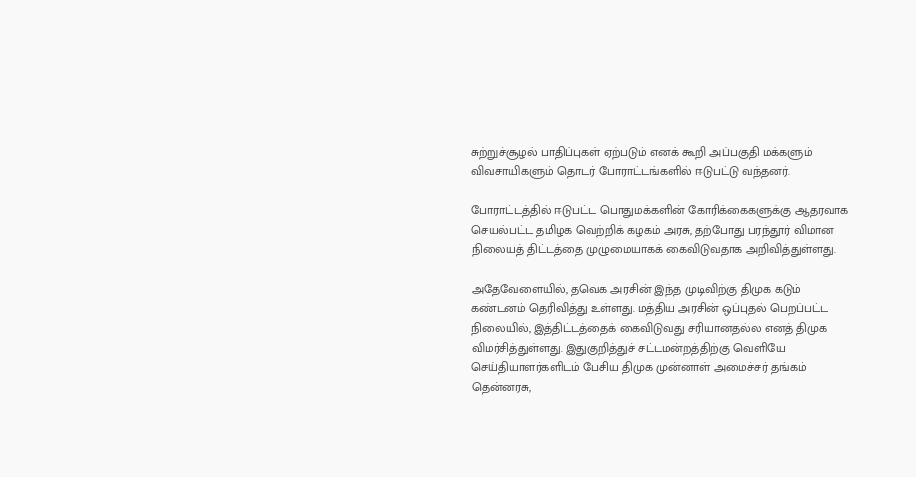சுற்றுச்சூழல் பாதிப்புகள் ஏற்படும் எனக் கூறி அப்பகுதி மக்களும் விவசாயிகளும் தொடர் போராட்டங்களில் ஈடுபட்டு வந்தனர்.

போராட்டத்தில் ஈடுபட்ட பொதுமக்களின் கோரிக்கைகளுக்கு ஆதரவாக செயல்பட்ட தமிழக வெற்றிக் கழகம் அரசு, தற்போது பரந்தூர் விமான நிலையத் திட்டத்தை முழுமையாகக் கைவிடுவதாக அறிவித்துள்ளது.

அதேவேளையில், தவெக அரசின் இந்த முடிவிற்கு திமுக கடும் கண்டனம் தெரிவித்து உள்ளது. மத்திய அரசின் ஒப்புதல் பெறப்பட்ட நிலையில், இத்திட்டத்தைக் கைவிடுவது சரியானதல்ல எனத் திமுக விமர்சித்துள்ளது. இதுகுறித்துச் சட்டமன்றத்திற்கு வெளியே செய்தியாளர்களிடம் பேசிய திமுக முன்னாள் அமைச்சர் தங்கம் தென்னரசு,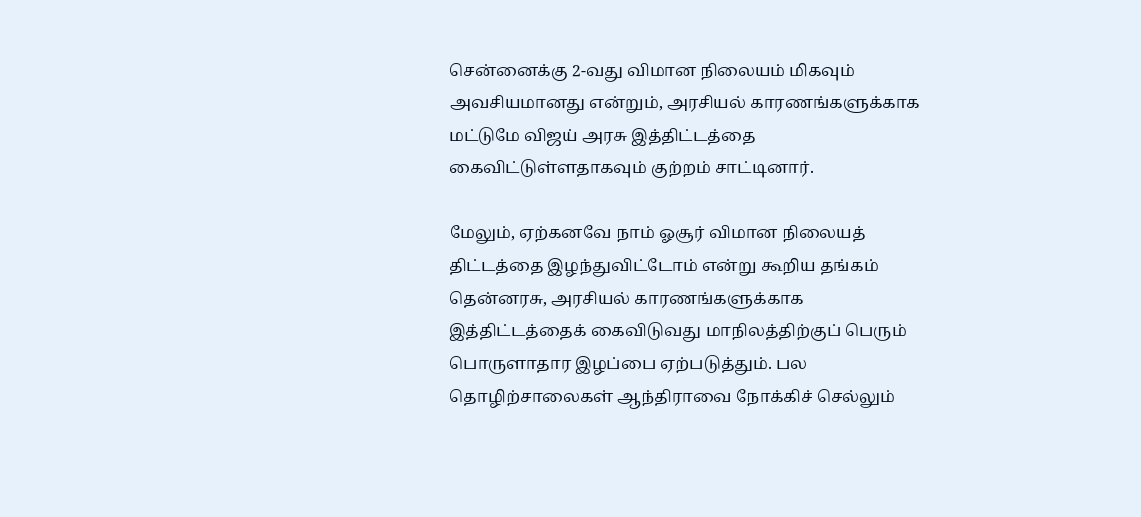சென்னைக்கு 2-வது விமான நிலையம் மிகவும் அவசியமானது என்றும், அரசியல் காரணங்களுக்காக மட்டுமே விஜய் அரசு இத்திட்டத்தை கைவிட்டுள்ளதாகவும் குற்றம் சாட்டினார்.

மேலும், ஏற்கனவே நாம் ஓசூர் விமான நிலையத் திட்டத்தை இழந்துவிட்டோம் என்று கூறிய தங்கம் தென்னரசு, அரசியல் காரணங்களுக்காக இத்திட்டத்தைக் கைவிடுவது மாநிலத்திற்குப் பெரும் பொருளாதார இழப்பை ஏற்படுத்தும். பல தொழிற்சாலைகள் ஆந்திராவை நோக்கிச் செல்லும்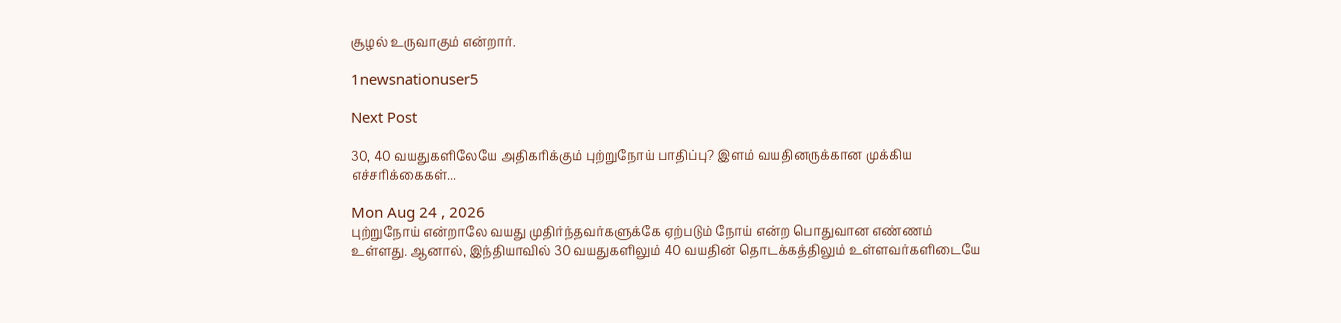சூழல் உருவாகும் என்றார்.

1newsnationuser5

Next Post

30, 40 வயதுகளிலேயே அதிகரிக்கும் புற்றுநோய் பாதிப்பு? இளம் வயதினருக்கான முக்கிய எச்சரிக்கைகள்...

Mon Aug 24 , 2026
புற்றுநோய் என்றாலே வயது முதிர்ந்தவர்களுக்கே ஏற்படும் நோய் என்ற பொதுவான எண்ணம் உள்ளது. ஆனால், இந்தியாவில் 30 வயதுகளிலும் 40 வயதின் தொடக்கத்திலும் உள்ளவர்களிடையே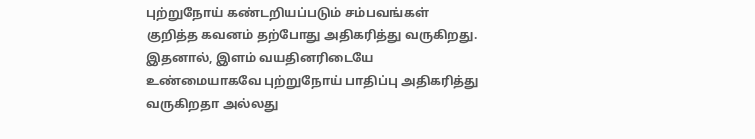புற்றுநோய் கண்டறியப்படும் சம்பவங்கள் குறித்த கவனம் தற்போது அதிகரித்து வருகிறது. இதனால், இளம் வயதினரிடையே உண்மையாகவே புற்றுநோய் பாதிப்பு அதிகரித்து வருகிறதா அல்லது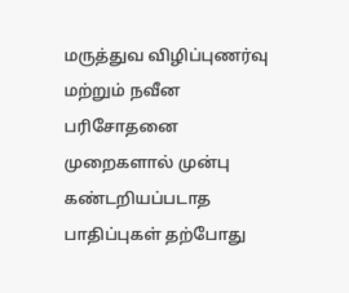மருத்துவ விழிப்புணர்வு மற்றும் நவீன பரிசோதனை முறைகளால் முன்பு கண்டறியப்படாத பாதிப்புகள் தற்போது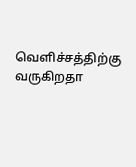வெளிச்சத்திற்கு வருகிறதா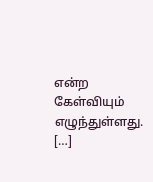என்ற கேள்வியும் எழுந்துள்ளது. […]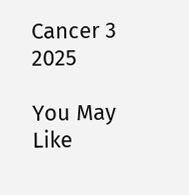Cancer 3 2025

You May Like